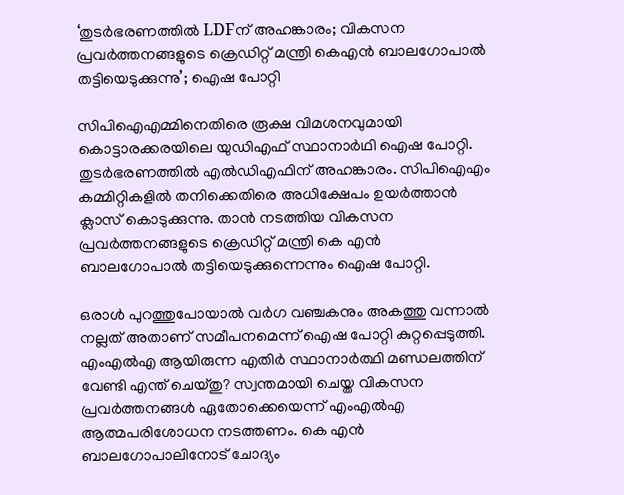‘തുടർഭരണത്തിൽ LDFന് അഹങ്കാരം; വികസന പ്രവർത്തനങ്ങളുടെ ക്രെഡിറ്റ് മന്ത്രി കെഎൻ ബാലഗോപാൽ തട്ടിയെടുക്കുന്നു’; ഐഷ പോറ്റി

സിപിഐഎമ്മിനെതിരെ രൂക്ഷ വിമശനവുമായി കൊട്ടാരക്കരയിലെ യുഡിഎഫ് സ്ഥാനാർഥി ഐഷ പോറ്റി. തുടർഭരണത്തിൽ എൽഡിഎഫിന് അഹങ്കാരം. സിപിഐഎം കമ്മിറ്റികളിൽ തനിക്കെതിരെ അധിക്ഷേപം ഉയർത്താൻ ക്ലാസ് കൊടുക്കുന്നു. താൻ നടത്തിയ വികസന പ്രവർത്തനങ്ങളുടെ ക്രെഡിറ്റ് മന്ത്രി കെ എൻ ബാലഗോപാൽ തട്ടിയെടുക്കുന്നെന്നും ഐഷ പോറ്റി.

ഒരാൾ പുറത്തുപോയാൽ വർഗ വഞ്ചകനും അകത്തു വന്നാൽ നല്ലത് അതാണ് സമീപനമെന്ന് ഐഷ പോറ്റി കുറ്റപ്പെടുത്തി. എംഎൽഎ ആയിരുന്ന എതിർ സ്ഥാനാർത്ഥി മണ്ഡലത്തിന് വേണ്ടി എന്ത് ചെയ്തു? സ്വന്തമായി ചെയ്ത വികസന പ്രവർത്തനങ്ങൾ ഏതോക്കെയെന്ന് എംഎൽഎ ആത്മപരിശോധന നടത്തണം. കെ എൻ ബാലഗോപാലിനോട് ചോദ്യം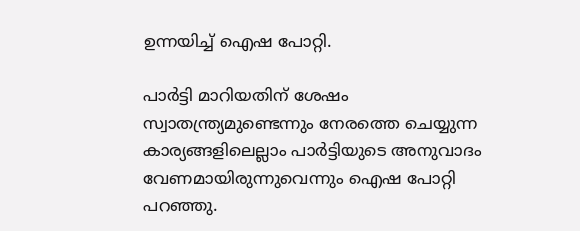ഉന്നയിച്ച് ഐഷ പോറ്റി.

പാർട്ടി മാറിയതിന് ശേഷം സ്വാതന്ത്ര്യമുണ്ടെന്നും നേരത്തെ ചെയ്യുന്ന കാര്യങ്ങളിലെല്ലാം പാർട്ടിയുടെ അനുവാദം വേണമായിരുന്നുവെന്നും ഐഷ പോറ്റി പറഞ്ഞു.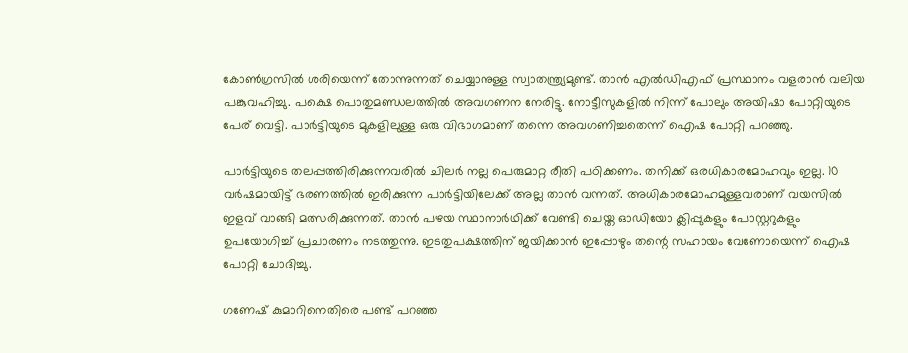കോൺഗ്രസിൽ ശരിയെന്ന് തോന്നുന്നത് ചെയ്യാനുള്ള സ്വാതന്ത്ര്യമുണ്ട്. താൻ എൽഡിഎഫ് പ്രസ്ഥാനം വളരാൻ വലിയ പങ്കുവഹിച്ചു. പക്ഷെ പൊതുമണ്ഡലത്തിൽ അവഗണന നേരിട്ടു. നോട്ടീസുകളിൽ നിന്ന് പോലും അയിഷാ പോറ്റിയുടെ പേര് വെട്ടി. പാർട്ടിയുടെ മുകളിലുള്ള ഒരു വിഭാഗമാണ് തന്നെ അവഗണിച്ചതെന്ന് ഐഷ പോറ്റി പറഞ്ഞു.

പാർട്ടിയുടെ തലപ്പത്തിരിക്കുന്നവരിൽ ചിലർ നല്ല പെരുമാറ്റ രീതി പഠിക്കണം. തനിക്ക് ഒരധികാരമോഹവും ഇല്ല. 10 വർഷമായിട്ട് ഭരണത്തിൽ ഇരിക്കുന്ന പാർട്ടിയിലേക്ക് അല്ല താൻ വന്നത്. അധികാരമോഹമുള്ളവരാണ് വയസിൽ ഇളവ് വാങ്ങി മത്സരിക്കുന്നത്. താൻ പഴയ സ്ഥാനാർഥിക്ക് വേണ്ടി ചെയ്ത ഓഡിയോ ക്ലിപ്പുകളും പോസ്റ്ററുകളും ഉപയോഗിച്ച് പ്രചാരണം നടത്തുന്നു. ഇടതുപക്ഷത്തിന് ജയിക്കാൻ ഇപ്പോഴും തന്റെ സഹായം വേണോയെന്ന് ഐഷ പോറ്റി ചോദിച്ചു.

ഗണേഷ് കുമാറിനെതിരെ പണ്ട് പറഞ്ഞ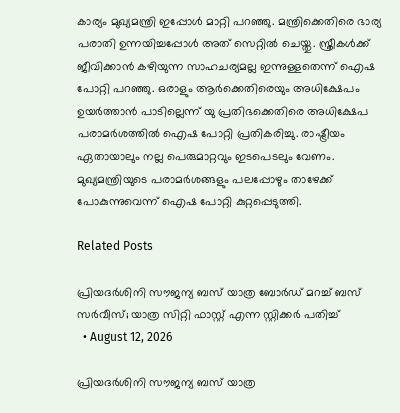കാര്യം മുഖ്യമന്ത്രി ഇപ്പോൾ മാറ്റി പറഞ്ഞു. മന്ത്രിക്കെതിരെ ഭാര്യ പരാതി ഉന്നയിച്ചപ്പോൾ അത് സെറ്റിൽ ചെയ്തു. സ്ത്രീകൾക്ക് ജീവിക്കാൻ കഴിയുന്ന സാഹചര്യമല്ല ഇന്നുള്ളതെന്ന് ഐഷ പോറ്റി പറഞ്ഞു. ഒരാളും ആർക്കെതിരെയും അധിക്ഷേപം ഉയർത്താൻ പാടില്ലെന്ന് യു പ്രതിഭക്കെതിരെ അധിക്ഷേപ പരാമർശത്തിൽ ഐഷ പോറ്റി പ്രതികരിച്ചു. രാഷ്ട്രീയം ഏതായാലും നല്ല പെരുമാറ്റവും ഇടപെടലും വേണം. മുഖ്യമന്ത്രിയുടെ പരാമർശങ്ങളും പലപ്പോഴും താഴേക്ക് പോകുന്നുവെന്ന് ഐഷ പോറ്റി കുറ്റപ്പെടുത്തി.

Related Posts

പ്രിയദർശിനി സൗജന്യ ബസ് യാത്ര ബോർഡ്‌ മറച്ച് ബസ് സർവീസ്; യാത്ര സിറ്റി ഫാസ്റ്റ് എന്ന സ്റ്റിക്കർ പതിച്ച്
  • August 12, 2026

പ്രിയദർശിനി സൗജന്യ ബസ് യാത്ര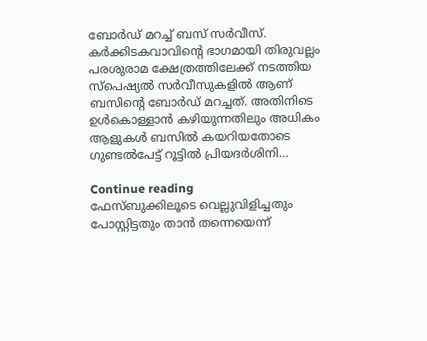ബോർഡ്‌ മറച്ച് ബസ് സർവീസ്. കർക്കിടകവാവിന്റെ ഭാഗമായി തിരുവല്ലം പരശുരാമ ക്ഷേത്രത്തിലേക്ക് നടത്തിയ സ്പെഷ്യൽ സർവീസുകളിൽ ആണ് ബസിന്റെ ബോർഡ്‌ മറച്ചത്. അതിനിടെ ഉൾകൊള്ളാൻ കഴിയുന്നതിലും അധികം ആളുകൾ ബസിൽ കയറിയതോടെ ഗുണ്ടൽപേട്ട് റൂട്ടിൽ പ്രിയദർശിനി…

Continue reading
ഫേസ്ബുക്കിലൂടെ വെല്ലുവിളിച്ചതും പോസ്റ്റിട്ടതും താന്‍ തന്നെയെന്ന്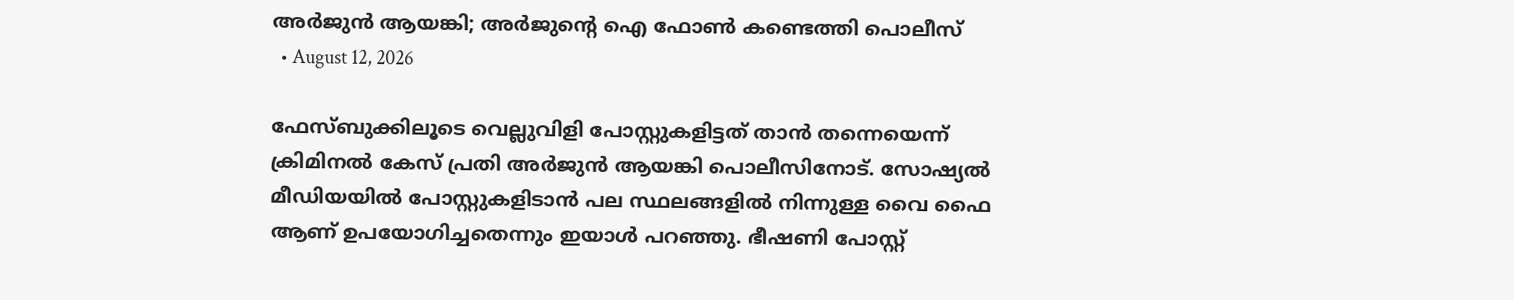അര്‍ജുന്‍ ആയങ്കി; അര്‍ജുന്റെ ഐ ഫോണ്‍ കണ്ടെത്തി പൊലീസ്
  • August 12, 2026

ഫേസ്ബുക്കിലൂടെ വെല്ലുവിളി പോസ്റ്റുകളിട്ടത് താന്‍ തന്നെയെന്ന് ക്രിമിനല്‍ കേസ് പ്രതി അര്‍ജുന്‍ ആയങ്കി പൊലീസിനോട്. സോഷ്യല്‍ മീഡിയയില്‍ പോസ്റ്റുകളിടാന്‍ പല സ്ഥലങ്ങളില്‍ നിന്നുള്ള വൈ ഫൈ ആണ് ഉപയോഗിച്ചതെന്നും ഇയാള്‍ പറഞ്ഞു. ഭീഷണി പോസ്റ്റ്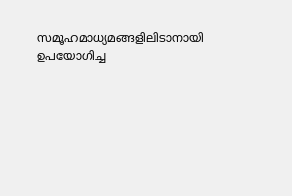സമൂഹമാധ്യമങ്ങളിലിടാനായി ഉപയോഗിച്ച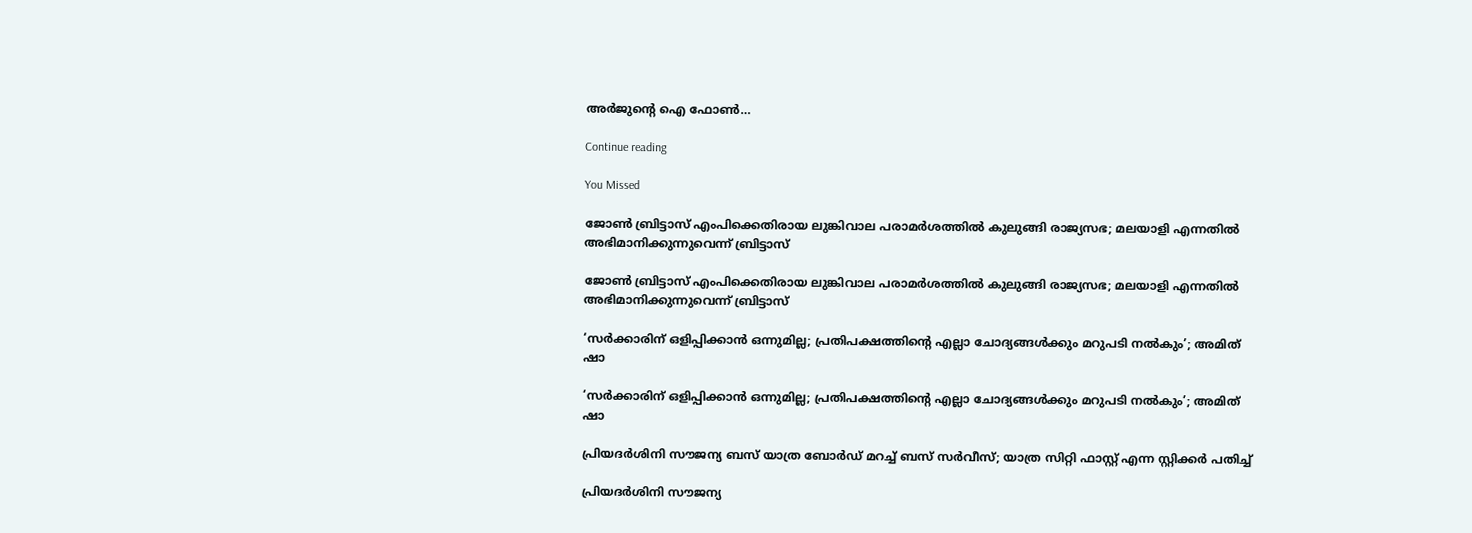അര്‍ജുന്റെ ഐ ഫോണ്‍…

Continue reading

You Missed

ജോണ്‍ ബ്രിട്ടാസ് എംപിക്കെതിരായ ലുങ്കിവാല പരാമര്‍ശത്തില്‍ കുലുങ്ങി രാജ്യസഭ; മലയാളി എന്നതില്‍ അഭിമാനിക്കുന്നുവെന്ന് ബ്രിട്ടാസ്

ജോണ്‍ ബ്രിട്ടാസ് എംപിക്കെതിരായ ലുങ്കിവാല പരാമര്‍ശത്തില്‍ കുലുങ്ങി രാജ്യസഭ; മലയാളി എന്നതില്‍ അഭിമാനിക്കുന്നുവെന്ന് ബ്രിട്ടാസ്

‘സർക്കാരിന് ഒളിപ്പിക്കാൻ ഒന്നുമില്ല; പ്രതിപക്ഷത്തിന്റെ എല്ലാ ചോദ്യങ്ങൾക്കും മറുപടി നൽകും’; അമിത് ഷാ

‘സർക്കാരിന് ഒളിപ്പിക്കാൻ ഒന്നുമില്ല; പ്രതിപക്ഷത്തിന്റെ എല്ലാ ചോദ്യങ്ങൾക്കും മറുപടി നൽകും’; അമിത് ഷാ

പ്രിയദർശിനി സൗജന്യ ബസ് യാത്ര ബോർഡ്‌ മറച്ച് ബസ് സർവീസ്; യാത്ര സിറ്റി ഫാസ്റ്റ് എന്ന സ്റ്റിക്കർ പതിച്ച്

പ്രിയദർശിനി സൗജന്യ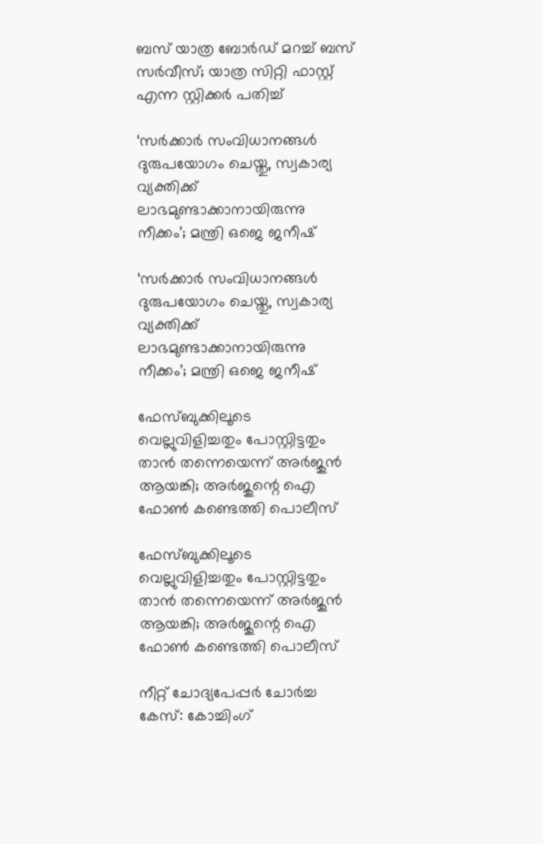ബസ് യാത്ര ബോർഡ്‌ മറച്ച് ബസ് സർവീസ്; യാത്ര സിറ്റി ഫാസ്റ്റ് എന്ന സ്റ്റിക്കർ പതിച്ച്

‘സർക്കാർ സംവിധാനങ്ങൾ ദുരുപയോഗം ചെയ്തു, സ്വകാര്യ വ്യക്തിക്ക് ലാഭമുണ്ടാക്കാനായിരുന്നു നീക്കം’; മന്ത്രി ഒജെ ജനീഷ്

‘സർക്കാർ സംവിധാനങ്ങൾ ദുരുപയോഗം ചെയ്തു, സ്വകാര്യ വ്യക്തിക്ക് ലാഭമുണ്ടാക്കാനായിരുന്നു നീക്കം’; മന്ത്രി ഒജെ ജനീഷ്

ഫേസ്ബുക്കിലൂടെ വെല്ലുവിളിച്ചതും പോസ്റ്റിട്ടതും താന്‍ തന്നെയെന്ന് അര്‍ജുന്‍ ആയങ്കി; അര്‍ജുന്റെ ഐ ഫോണ്‍ കണ്ടെത്തി പൊലീസ്

ഫേസ്ബുക്കിലൂടെ വെല്ലുവിളിച്ചതും പോസ്റ്റിട്ടതും താന്‍ തന്നെയെന്ന് അര്‍ജുന്‍ ആയങ്കി; അര്‍ജുന്റെ ഐ ഫോണ്‍ കണ്ടെത്തി പൊലീസ്

നീറ്റ് ചോദ്യപേപ്പർ ചോർച്ച കേസ്: കോച്ചിംഗ്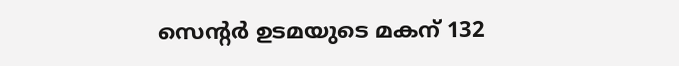സെന്റർ ഉടമയുടെ മകന് 132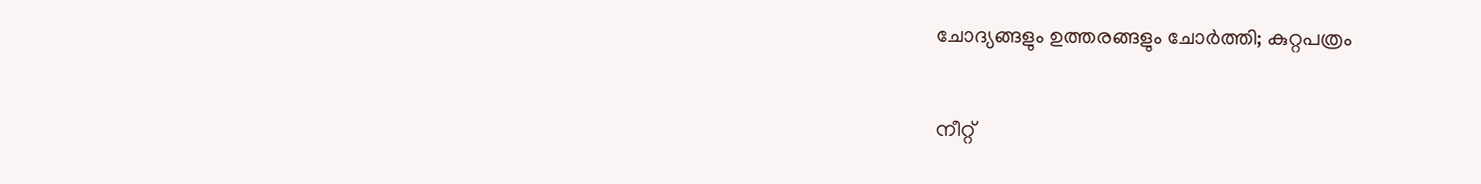ചോദ്യങ്ങളും ഉത്തരങ്ങളും ചോർത്തി; കുറ്റപത്രം

നീറ്റ്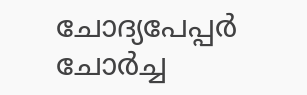ചോദ്യപേപ്പർ ചോർച്ച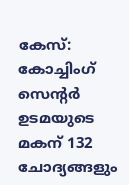കേസ്: കോച്ചിംഗ് സെന്റർ ഉടമയുടെ മകന് 132 ചോദ്യങ്ങളും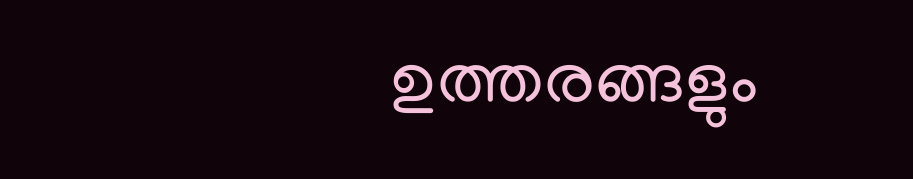ഉത്തരങ്ങളും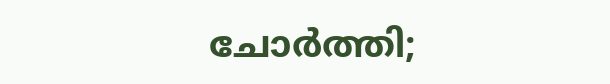ചോർത്തി;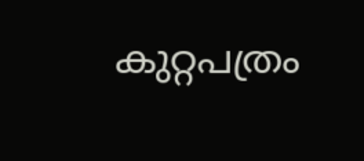കുറ്റപത്രം